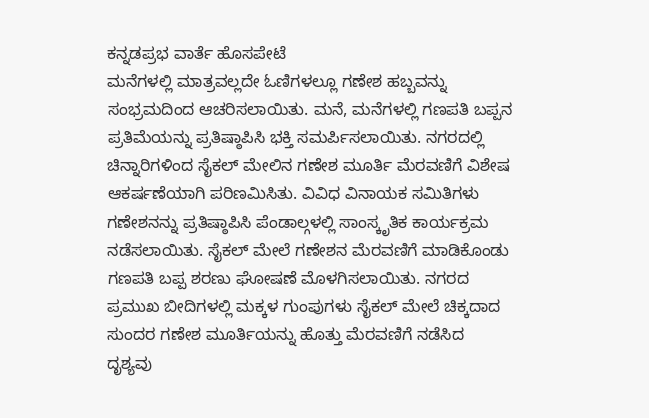ಕನ್ನಡಪ್ರಭ ವಾರ್ತೆ ಹೊಸಪೇಟೆ
ಮನೆಗಳಲ್ಲಿ ಮಾತ್ರವಲ್ಲದೇ ಓಣಿಗಳಲ್ಲೂ ಗಣೇಶ ಹಬ್ಬವನ್ನು ಸಂಭ್ರಮದಿಂದ ಆಚರಿಸಲಾಯಿತು. ಮನೆ, ಮನೆಗಳಲ್ಲಿ ಗಣಪತಿ ಬಪ್ಪನ ಪ್ರತಿಮೆಯನ್ನು ಪ್ರತಿಷ್ಠಾಪಿಸಿ ಭಕ್ತಿ ಸಮರ್ಪಿಸಲಾಯಿತು. ನಗರದಲ್ಲಿ ಚಿನ್ನಾರಿಗಳಿಂದ ಸೈಕಲ್ ಮೇಲಿನ ಗಣೇಶ ಮೂರ್ತಿ ಮೆರವಣಿಗೆ ವಿಶೇಷ ಆಕರ್ಷಣೆಯಾಗಿ ಪರಿಣಮಿಸಿತು. ವಿವಿಧ ವಿನಾಯಕ ಸಮಿತಿಗಳು ಗಣೇಶನನ್ನು ಪ್ರತಿಷ್ಠಾಪಿಸಿ ಪೆಂಡಾಲ್ಗಳಲ್ಲಿ ಸಾಂಸ್ಕೃತಿಕ ಕಾರ್ಯಕ್ರಮ ನಡೆಸಲಾಯಿತು. ಸೈಕಲ್ ಮೇಲೆ ಗಣೇಶನ ಮೆರವಣಿಗೆ ಮಾಡಿಕೊಂಡು ಗಣಪತಿ ಬಪ್ಪ ಶರಣು ಘೋಷಣೆ ಮೊಳಗಿಸಲಾಯಿತು. ನಗರದ ಪ್ರಮುಖ ಬೀದಿಗಳಲ್ಲಿ ಮಕ್ಕಳ ಗುಂಪುಗಳು ಸೈಕಲ್ ಮೇಲೆ ಚಿಕ್ಕದಾದ ಸುಂದರ ಗಣೇಶ ಮೂರ್ತಿಯನ್ನು ಹೊತ್ತು ಮೆರವಣಿಗೆ ನಡೆಸಿದ ದೃಶ್ಯವು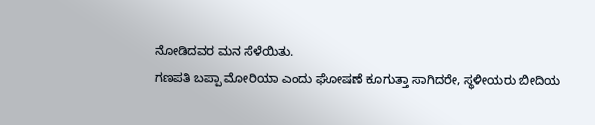ನೋಡಿದವರ ಮನ ಸೆಳೆಯಿತು.
ಗಣಪತಿ ಬಪ್ಪಾ ಮೋರಿಯಾ ಎಂದು ಘೋಷಣೆ ಕೂಗುತ್ತಾ ಸಾಗಿದರೇ, ಸ್ಥಳೀಯರು ಬೀದಿಯ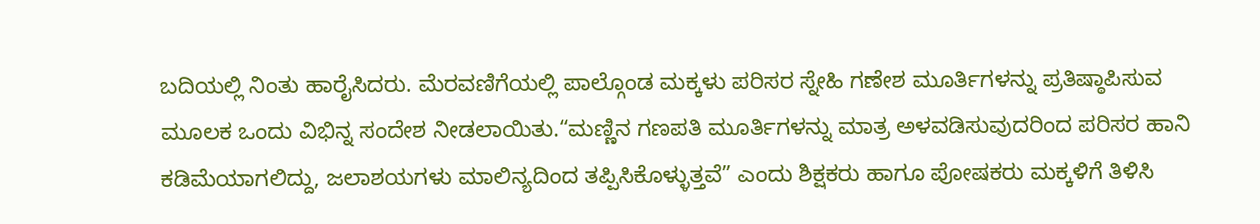ಬದಿಯಲ್ಲಿ ನಿಂತು ಹಾರೈಸಿದರು. ಮೆರವಣಿಗೆಯಲ್ಲಿ ಪಾಲ್ಗೊಂಡ ಮಕ್ಕಳು ಪರಿಸರ ಸ್ನೇಹಿ ಗಣೇಶ ಮೂರ್ತಿಗಳನ್ನು ಪ್ರತಿಷ್ಠಾಪಿಸುವ ಮೂಲಕ ಒಂದು ವಿಭಿನ್ನ ಸಂದೇಶ ನೀಡಲಾಯಿತು.“ಮಣ್ಣಿನ ಗಣಪತಿ ಮೂರ್ತಿಗಳನ್ನು ಮಾತ್ರ ಅಳವಡಿಸುವುದರಿಂದ ಪರಿಸರ ಹಾನಿ ಕಡಿಮೆಯಾಗಲಿದ್ದು, ಜಲಾಶಯಗಳು ಮಾಲಿನ್ಯದಿಂದ ತಪ್ಪಿಸಿಕೊಳ್ಳುತ್ತವೆ” ಎಂದು ಶಿಕ್ಷಕರು ಹಾಗೂ ಪೋಷಕರು ಮಕ್ಕಳಿಗೆ ತಿಳಿಸಿ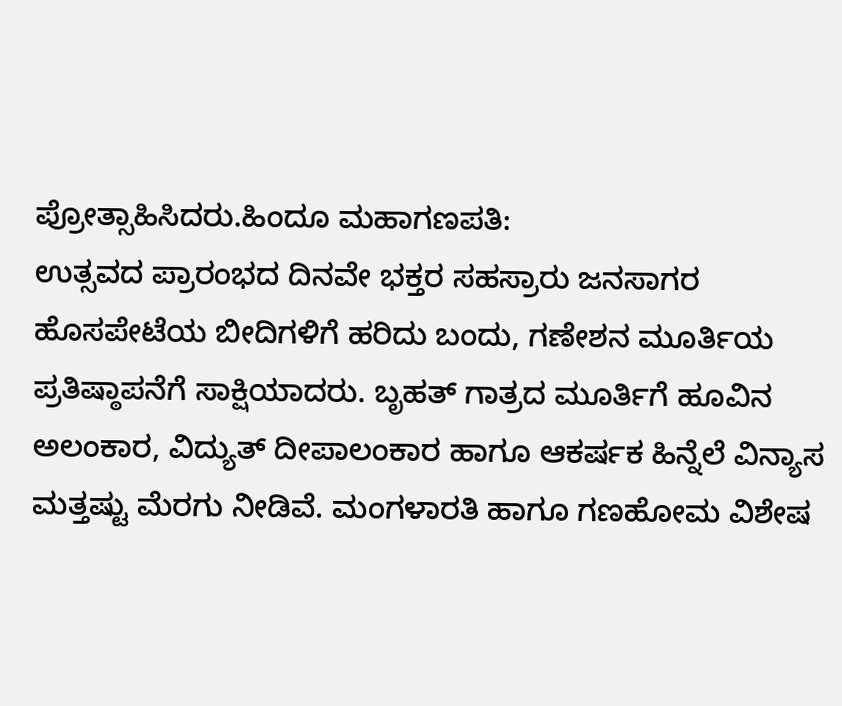ಪ್ರೋತ್ಸಾಹಿಸಿದರು.ಹಿಂದೂ ಮಹಾಗಣಪತಿ:
ಉತ್ಸವದ ಪ್ರಾರಂಭದ ದಿನವೇ ಭಕ್ತರ ಸಹಸ್ರಾರು ಜನಸಾಗರ ಹೊಸಪೇಟೆಯ ಬೀದಿಗಳಿಗೆ ಹರಿದು ಬಂದು, ಗಣೇಶನ ಮೂರ್ತಿಯ ಪ್ರತಿಷ್ಠಾಪನೆಗೆ ಸಾಕ್ಷಿಯಾದರು. ಬೃಹತ್ ಗಾತ್ರದ ಮೂರ್ತಿಗೆ ಹೂವಿನ ಅಲಂಕಾರ, ವಿದ್ಯುತ್ ದೀಪಾಲಂಕಾರ ಹಾಗೂ ಆಕರ್ಷಕ ಹಿನ್ನೆಲೆ ವಿನ್ಯಾಸ ಮತ್ತಷ್ಟು ಮೆರಗು ನೀಡಿವೆ. ಮಂಗಳಾರತಿ ಹಾಗೂ ಗಣಹೋಮ ವಿಶೇಷ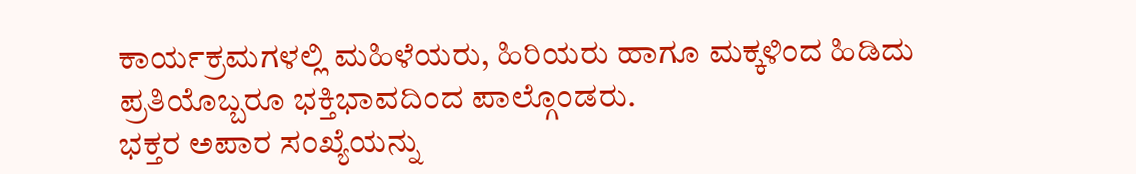ಕಾರ್ಯಕ್ರಮಗಳಲ್ಲಿ ಮಹಿಳೆಯರು, ಹಿರಿಯರು ಹಾಗೂ ಮಕ್ಕಳಿಂದ ಹಿಡಿದು ಪ್ರತಿಯೊಬ್ಬರೂ ಭಕ್ತಿಭಾವದಿಂದ ಪಾಲ್ಗೊಂಡರು.
ಭಕ್ತರ ಅಪಾರ ಸಂಖ್ಯೆಯನ್ನು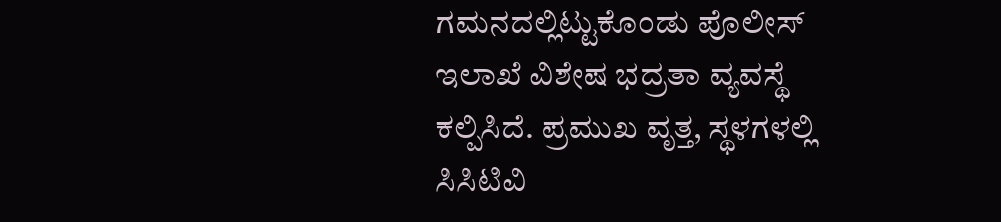ಗಮನದಲ್ಲಿಟ್ಟುಕೊಂಡು ಪೊಲೀಸ್ ಇಲಾಖೆ ವಿಶೇಷ ಭದ್ರತಾ ವ್ಯವಸ್ಥೆ ಕಲ್ಪಿಸಿದೆ. ಪ್ರಮುಖ ವೃತ್ತ, ಸ್ಥಳಗಳಲ್ಲಿ ಸಿಸಿಟಿವಿ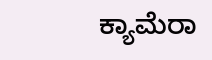ಕ್ಯಾಮೆರಾ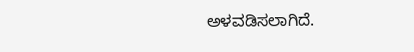ಅಳವಡಿಸಲಾಗಿದೆ.